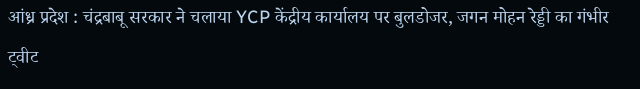आंध्र प्रदेश : चंद्रबाबू सरकार ने चलाया YCP केंद्रीय कार्यालय पर बुलडोजर, जगन मोहन रेड्डी का गंभीर ट्वीट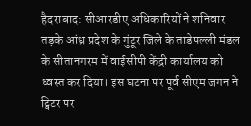हैदराबाद: सीआरडीए अधिकारियों ने शनिवार तड़के आंध्र प्रदेश के गुंटूर जिले के ताडेपल्ली मंडल के सीतानगरम में वाईसीपी केंद्री कार्यालय को ध्वस्त कर दिया। इस घटना पर पूर्व सीएम जगन ने ट्विटर पर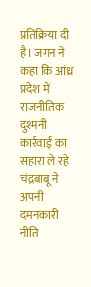प्रतिक्रिया दी है। जगन ने कहा कि आंध्र प्रदेश में राजनीतिक दुश्मनी कार्रवाई का सहारा ले रहे चंद्रबाबू ने अपनी दमनकारी नीति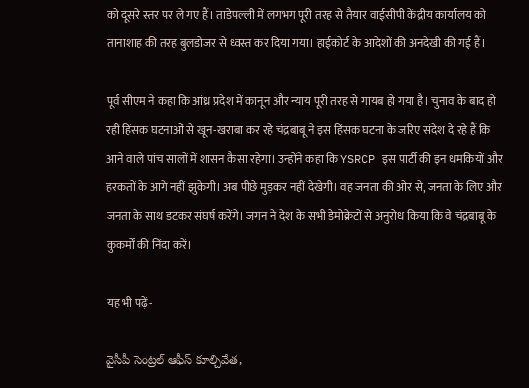को दूसरे स्तर पर ले गए हैं। ताडेपल्ली में लगभग पूरी तरह से तैयार वाईसीपी केंद्रीय कार्यालय को तानाशाह की तरह बुलडोजर से ध्वस्त कर दिया गया। हाईकोर्ट के आदेशों की अनदेखी की गई हैं।

पूर्व सीएम ने कहा कि आंध्र प्रदेश में कानून और न्याय पूरी तरह से गायब हो गया है। चुनाव के बाद हो रही हिंसक घटनाओं से खून-खराबा कर रहे चंद्रबाबू ने इस हिंसक घटना के जरिए संदेश दे रहे हैं कि आने वाले पांच सालों में शासन कैसा रहेगा। उन्होंने कहा कि YSRCP इस पार्टी की इन धमकियों और हरकतों के आगे नहीं झुकेगी। अब पीछे मुड़कर नहीं देखेगी। वह जनता की ओर से, जनता के लिए और जनता के साथ डटकर संघर्ष करेंगे। जगन ने देश के सभी डेमोक्रेटों से अनुरोध किया कि वे चंद्रबाबू के कुकर्मों की निंदा करें।

यह भी पढ़ें-

వైసీపీ సెంట్రల్ ఆఫీస్ కూల్చివేత,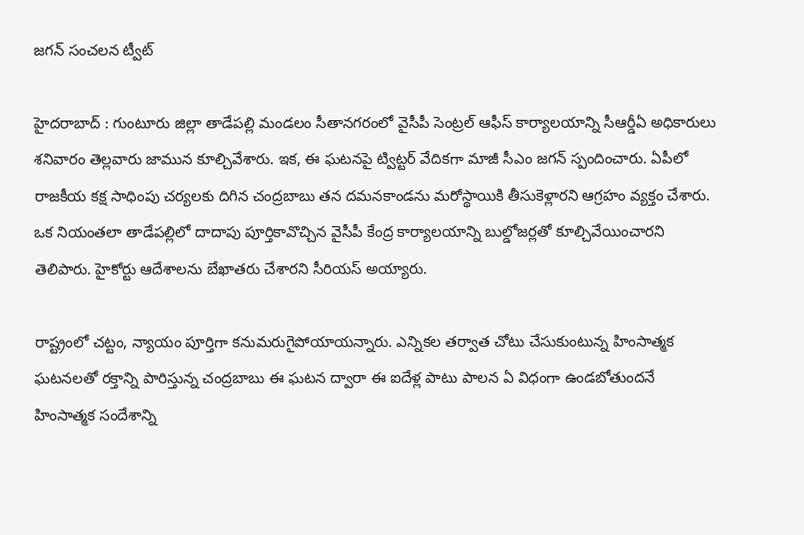జగన్ సంచలన ట్వీట్

హైదరాబాద్ : గుంటూరు జిల్లా తాడేపల్లి మండలం సీతానగరంలో వైసీపీ సెంట్రల్ ఆఫీస్ కార్యాలయాన్ని సీఆర్డీఏ అధికారులు శనివారం తెల్లవారు జామున కూల్చివేశారు. ఇక, ఈ ఘటనపై ట్విట్టర్ వేదికగా మాజీ సీఎం జగన్ స్పందించారు. ఏపీలో రాజకీయ కక్ష సాధింపు చర్యలకు దిగిన చంద్రబాబు తన దమనకాండను మరోస్థాయికి తీసుకెళ్లారని ఆగ్రహం వ్యక్తం చేశారు. ఒక నియంతలా తాడేపల్లిలో దాదాపు పూర్తికావొచ్చిన వైసీపీ కేంద్ర కార్యాలయాన్ని బుల్డోజర్లతో కూల్చివేయించారని తెలిపారు. హైకోర్టు ఆదేశాలను బేఖాతరు చేశారని సీరియస్ అయ్యారు.

రాష్ట్రంలో చట్టం, న్యాయం పూర్తిగా కనుమరుగైపోయాయన్నారు. ఎన్నికల తర్వాత చోటు చేసుకుంటున్న హింసాత్మక ఘటనలతో రక్తాన్ని పారిస్తున్న చంద్రబాబు ఈ ఘటన ద్వారా ఈ ఐదేళ్ల పాటు పాలన ఏ విధంగా ఉండబోతుందనే హింసాత్మక సందేశాన్ని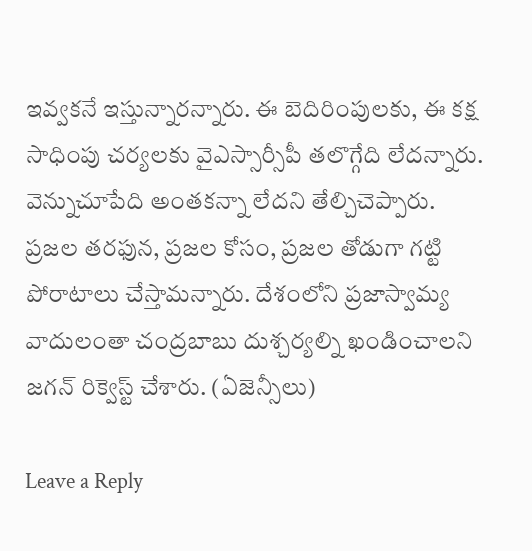ఇవ్వకనే ఇస్తున్నారన్నారు. ఈ బెదిరింపులకు, ఈ కక్ష సాధింపు చర్యలకు వైఎస్సార్సీపీ తలొగ్గేది లేదన్నారు. వెన్నుచూపేది అంతకన్నా లేదని తేల్చిచెప్పారు. ప్రజల తరఫున, ప్రజల కోసం, ప్రజల తోడుగా గట్టి పోరాటాలు చేస్తామన్నారు. దేశంలోని ప్రజాస్వామ్య వాదులంతా చంద్రబాబు దుశ్చర్యల్ని ఖండించాలని జగన్ రిక్వెస్ట్ చేశారు. (ఏజెన్సీలు)

Leave a Reply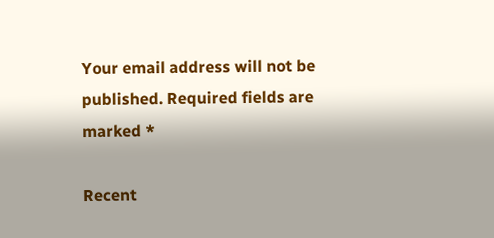Your email address will not be published. Required fields are marked *

Recent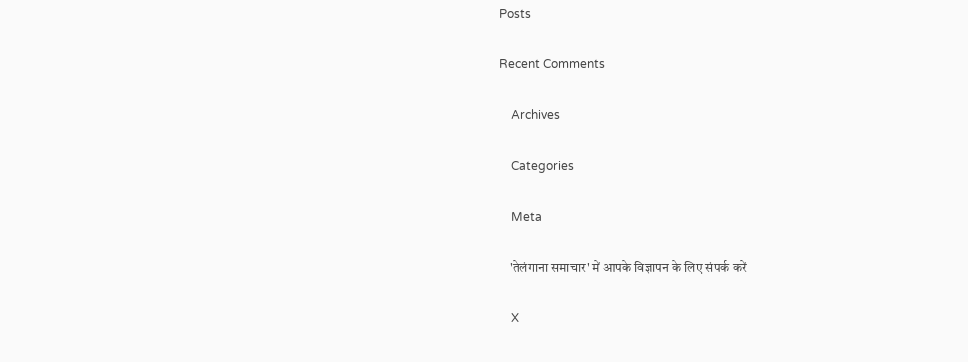Posts

Recent Comments

    Archives

    Categories

    Meta

    'तेलंगाना समाचार' में आपके विज्ञापन के लिए संपर्क करें

    X